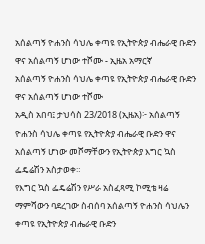አሰልጣኝ ዮሐንስ ሳህሌ ቀጣዩ የኢትዮጵያ ብሔራዊ ቡድን ዋና አሰልጣኝ ሆነው ተሾሙ - ኢዜአ አማርኛ
አሰልጣኝ ዮሐንስ ሳህሌ ቀጣዩ የኢትዮጵያ ብሔራዊ ቡድን ዋና አሰልጣኝ ሆነው ተሾሙ
አዲስ አበባ፤ ታህሳስ 23/2018 (ኢዜአ)፦ አሰልጣኝ ዮሐንስ ሳህሌ ቀጣዩ የኢትዮጵያ ብሔራዊ ቡድን ዋና አሰልጣኝ ሆነው መሾማቸውን የኢትዮጵያ እግር ኳስ ፌዴሬሽን አስታወቀ።
የእግር ኳስ ፌዴሬሽን የሥራ አስፈጻሚ ኮሚቴ ዛሬ ማምሻውን ባደረገው ስብሰባ አሰልጣኝ ዮሐንስ ሳህሌን ቀጣዩ የኢትዮጵያ ብሔራዊ ቡድን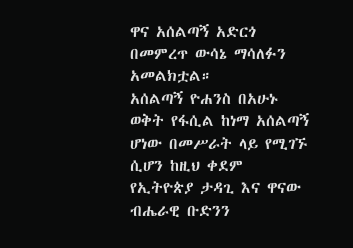ዋና አሰልጣኝ አድርጎ በመምረጥ ውሳኔ ማሳለፉን አመልክቷል።
አሰልጣኝ ዮሐንስ በአሁኑ ወቅት የፋሲል ከነማ አሰልጣኝ ሆነው በመሥራት ላይ የሚገኙ ሲሆን ከዚህ ቀደም የኢትዮጵያ ታዳጊ እና ዋናው ብሔራዊ ቡድንን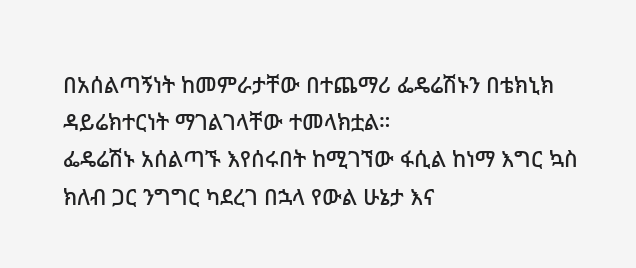በአሰልጣኝነት ከመምራታቸው በተጨማሪ ፌዴሬሽኑን በቴክኒክ ዳይሬክተርነት ማገልገላቸው ተመላክቷል።
ፌዴሬሽኑ አሰልጣኙ እየሰሩበት ከሚገኘው ፋሲል ከነማ እግር ኳስ ክለብ ጋር ንግግር ካደረገ በኋላ የውል ሁኔታ እና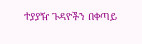ተያያዥ ጉዳዮችን በቀጣይ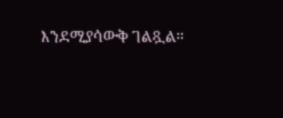እንደሚያሳውቅ ገልጿል።